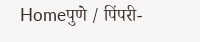Homeपुणे / पिंपरी-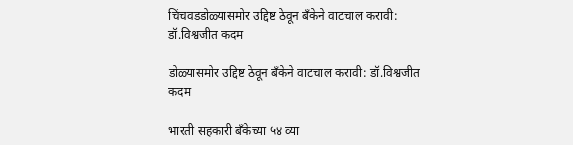चिंचवडडोळ्यासमोर उद्दिष्ट ठेवून बँकेने वाटचाल करावी: डॉ.विश्वजीत कदम

डोळ्यासमोर उद्दिष्ट ठेवून बँकेने वाटचाल करावी: डॉ.विश्वजीत कदम

भारती सहकारी बँकेच्या ५४ व्या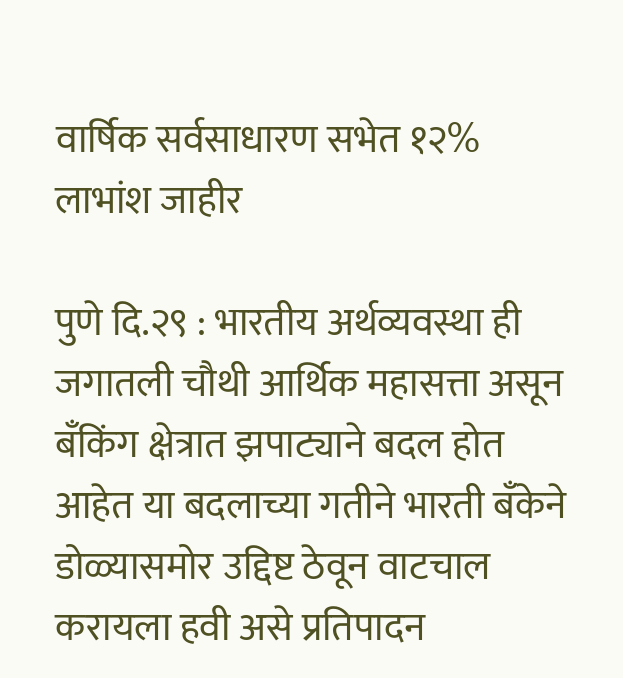वार्षिक सर्वसाधारण सभेत १२% लाभांश जाहीर

पुणे दि.२९ : भारतीय अर्थव्यवस्था ही जगातली चौथी आर्थिक महासत्ता असून बँकिंग क्षेत्रात झपाट्याने बदल होत आहेत या बदलाच्या गतीने भारती बँकेने डोळ्यासमोर उद्दिष्ट ठेवून वाटचाल करायला हवी असे प्रतिपादन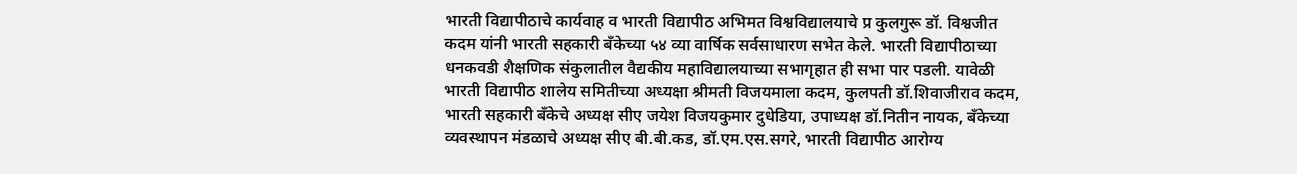भारती विद्यापीठाचे कार्यवाह व भारती विद्यापीठ अभिमत विश्वविद्यालयाचे प्र कुलगुरू डॉ. विश्वजीत कदम यांनी भारती सहकारी बँकेच्या ५४ व्या वार्षिक सर्वसाधारण सभेत केले. भारती विद्यापीठाच्या धनकवडी शैक्षणिक संकुलातील वैद्यकीय महाविद्यालयाच्या सभागृहात ही सभा पार पडली. यावेळी भारती विद्यापीठ शालेय समितीच्या अध्यक्षा श्रीमती विजयमाला कदम, कुलपती डॉ.शिवाजीराव कदम, भारती सहकारी बँकेचे अध्यक्ष सीए जयेश विजयकुमार दुधेडिया, उपाध्यक्ष डॉ.नितीन नायक, बँकेच्या व्यवस्थापन मंडळाचे अध्यक्ष सीए बी.बी.कड, डॉ.एम.एस.सगरे, भारती विद्यापीठ आरोग्य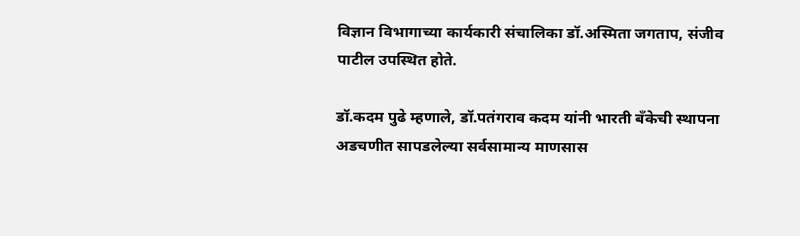विज्ञान विभागाच्या कार्यकारी संचालिका डॉ.अस्मिता जगताप, संजीव पाटील उपस्थित होते.

डॉ.कदम पुढे म्हणाले, डॉ.पतंगराव कदम यांनी भारती बँकेची स्थापना अडचणीत सापडलेल्या सर्वसामान्य माणसास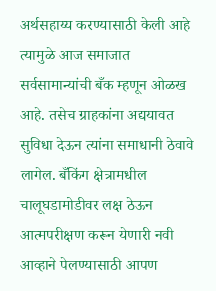अर्थसहाय्य करण्यासाठी केली आहे त्यामुळे आज समाजात सर्वसामान्यांची बँक म्हणून ओळख आहे. तसेच ग्राहकांना अद्ययावत सुविधा देऊन त्यांना समाधानी ठेवावे लागेल. बँकिंग क्षेत्रामधील चालूघडामोडीवर लक्ष ठेऊन आत्मपरीक्षण करून येणारी नवी आव्हाने पेलण्यासाठी आपण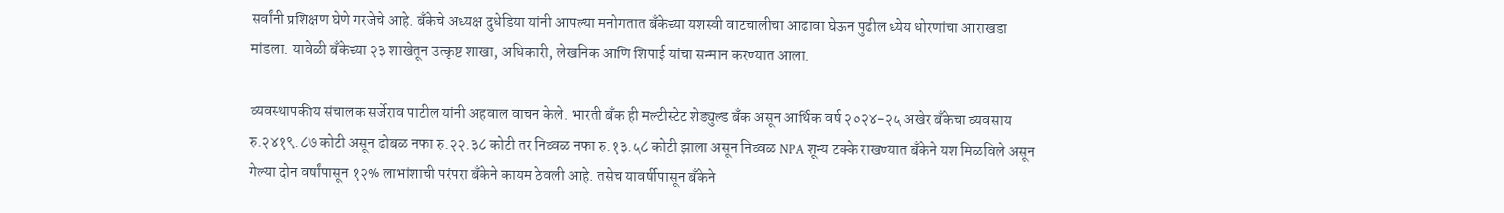सर्वांनी प्रशिक्षण घेणे गरजेचे आहे. बँकेचे अध्यक्ष दुधेडिया यांनी आपल्या मनोगतात बँकेच्या यशस्वी वाटचालीचा आढावा घेऊन पुढील ध्येय धोरणांचा आराखडा मांडला. यावेळी बँकेच्या २३ शाखेतून उत्कृष्ट शाखा, अधिकारी, लेखनिक आणि शिपाई यांचा सन्मान करण्यात आला.

व्यवस्थापकीय संचालक सर्जेराव पाटील यांनी अहवाल वाचन केले. भारती बँक ही मल्टीस्टेट शेड्युल्ड बँक असून आर्थिक वर्ष २०२४-२५ अखेर बँकेचा व्यवसाय रु.२४१९.८७ कोटी असून ढोबळ नफा रु.२२.३८ कोटी तर निव्वळ नफा रु.१३.५८ कोटी झाला असून निव्वळ NPA शून्य टक्के राखण्यात बँकेने यश मिळविले असून गेल्या दोन वर्षांपासून १२% लाभांशाची परंपरा बँकेने कायम ठेवली आहे. तसेच यावर्षीपासून बँकेने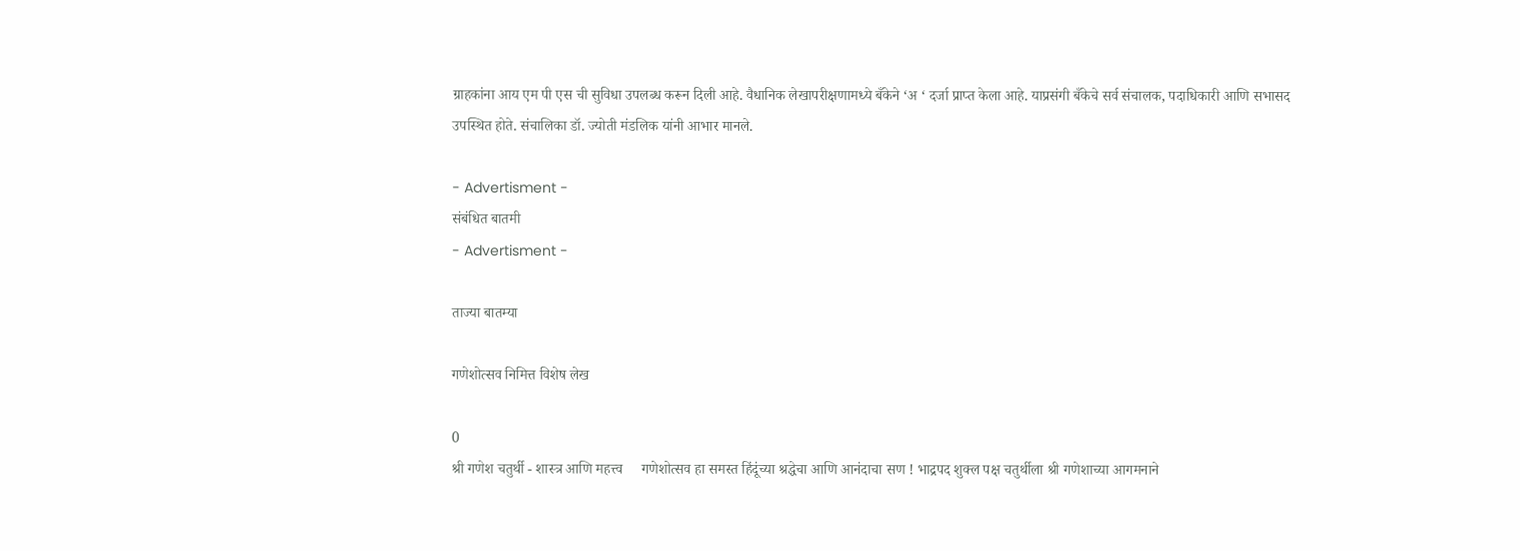ग्राहकांना आय एम पी एस ची सुविधा उपलब्ध करून दिली आहे. वैधानिक लेखापरीक्षणामध्ये बँकेने ‘अ ‘ दर्जा प्राप्त केला आहे. याप्रसंगी बँकेचे सर्व संचालक, पदाधिकारी आणि सभासद उपस्थित होते. संचालिका डॉ. ज्योती मंडलिक यांनी आभार मानले.

- Advertisment -
संबंधित बातमी
- Advertisment -

ताज्या बातम्या

गणेशोत्सव निमित्त विशेष लेख

0
श्री गणेश चतुर्थी - शास्त्र आणि महत्त्व     गणेशोत्सव हा समस्त हिंदूंच्या श्रद्धेचा आणि आनंदाचा सण ! भाद्रपद शुक्ल पक्ष चतुर्थीला श्री गणेशाच्या आगमनाने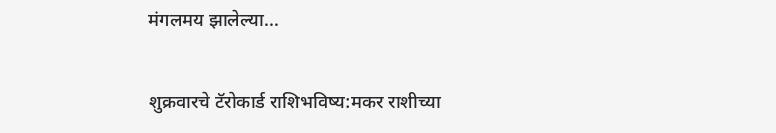मंगलमय झालेल्या...

शुक्रवारचे टॅरोकार्ड राशिभविष्य:मकर राशीच्या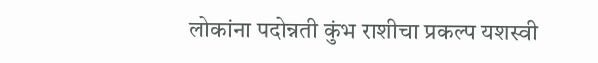लोकांना पदोन्नती कुंभ राशीचा प्रकल्प यशस्वी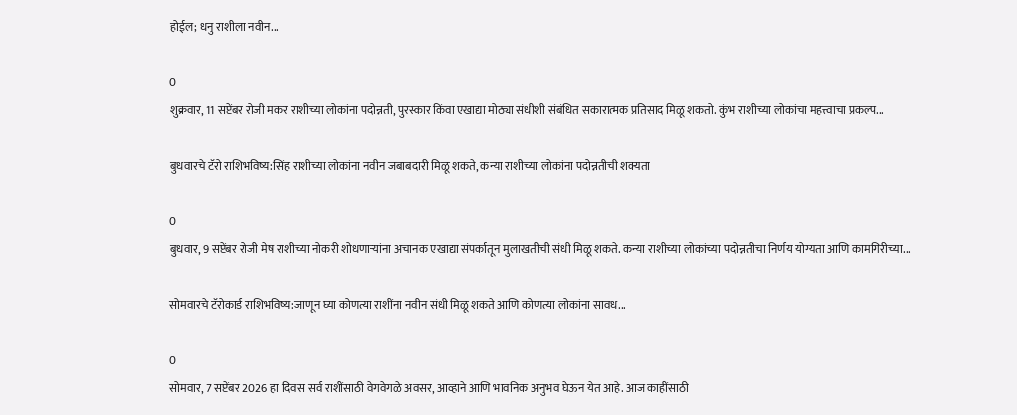होईल; धनु राशीला नवीन...

0
शुक्रवार, 11 सप्टेंबर रोजी मकर राशीच्या लोकांना पदोन्नती, पुरस्कार किंवा एखाद्या मोठ्या संधीशी संबंधित सकारात्मक प्रतिसाद मिळू शकतो. कुंभ राशीच्या लोकांचा महत्त्वाचा प्रकल्प...

बुधवारचे टॅरो राशिभविष्य:सिंह राशीच्या लोकांना नवीन जबाबदारी मिळू शकते, कन्या राशीच्या लोकांना पदोन्नतीची शक्यता

0
बुधवार, 9 सप्टेंबर रोजी मेष राशीच्या नोकरी शोधणाऱ्यांना अचानक एखाद्या संपर्कातून मुलाखतीची संधी मिळू शकते. कन्या राशीच्या लोकांच्या पदोन्नतीचा निर्णय योग्यता आणि कामगिरीच्या...

सोमवारचे टॅरोकार्ड राशिभविष्य:जाणून घ्या कोणत्या राशींना नवीन संधी मिळू शकते आणि कोणत्या लोकांना सावध...

0
सोमवार, 7 सप्टेंबर 2026 हा दिवस सर्व राशींसाठी वेगवेगळे अवसर, आव्हाने आणि भावनिक अनुभव घेऊन येत आहे. आज काहींसाठी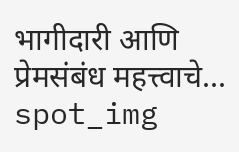भागीदारी आणि प्रेमसंबंध महत्त्वाचे...
spot_img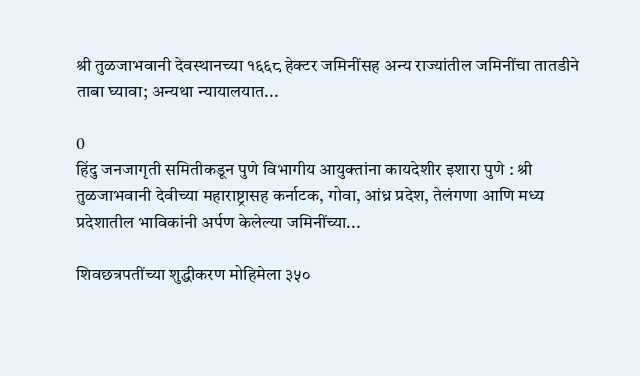श्री तुळजाभवानी देवस्थानच्या १६६८ हेक्टर जमिनींसह अन्य राज्यांतील जमिनींचा तातडीने ताबा घ्यावा; अन्यथा न्यायालयात...

0
हिंदु जनजागृती समितीकडून पुणे विभागीय आयुक्तांना कायदेशीर इशारा पुणे : श्री तुळजाभवानी देवीच्या महाराष्ट्रासह कर्नाटक, गोवा, आंध्र प्रदेश, तेलंगणा आणि मध्य प्रदेशातील भाविकांनी अर्पण केलेल्या जमिनींच्या...

शिवछत्रपतींच्या शुद्धीकरण मोहिमेला ३५०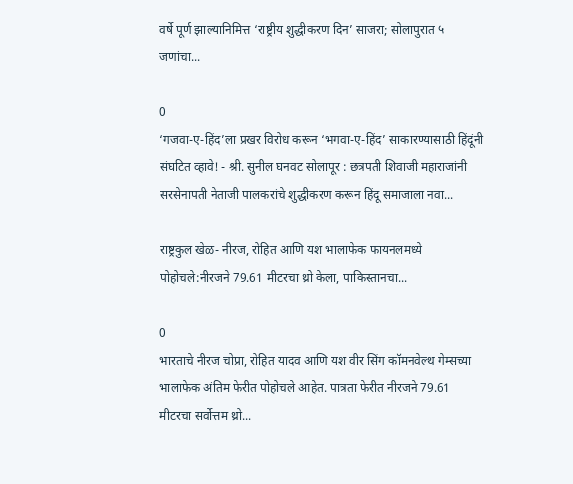वर्षे पूर्ण झाल्यानिमित्त ‘राष्ट्रीय शुद्धीकरण दिन’ साजरा; सोलापुरात ५ जणांचा...

0
‘गजवा-ए-हिंद’ला प्रखर विरोध करून ‘भगवा-ए-हिंद’ साकारण्यासाठी हिंदूंनी संघटित व्हावे! - श्री. सुनील घनवट सोलापूर : छत्रपती शिवाजी महाराजांनी सरसेनापती नेताजी पालकरांचे शुद्धीकरण करून हिंदू समाजाला नवा...

राष्ट्रकुल खेळ- नीरज, रोहित आणि यश भालाफेक फायनलमध्ये पोहोचले:नीरजने 79.61 मीटरचा थ्रो केला, पाकिस्तानचा...

0
भारताचे नीरज चोप्रा, रोहित यादव आणि यश वीर सिंग कॉमनवेल्थ गेम्सच्या भालाफेक अंतिम फेरीत पोहोचले आहेत. पात्रता फेरीत नीरजने 79.61 मीटरचा सर्वोत्तम थ्रो...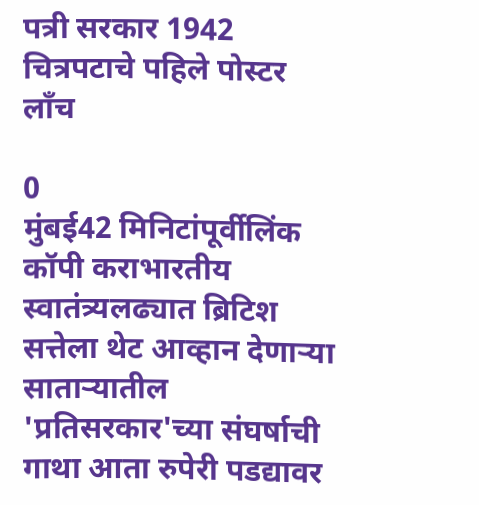पत्री सरकार 1942 चित्रपटाचे पहिले पोस्टर लाँच

0
मुंबई42 मिनिटांपूर्वीलिंक कॉपी कराभारतीय स्वातंत्र्यलढ्यात ब्रिटिश सत्तेला थेट आव्हान देणाऱ्या साताऱ्यातील 'प्रतिसरकार'च्या संघर्षाची गाथा आता रुपेरी पडद्यावर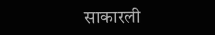साकारली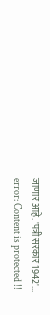जाणार आहे. 'पत्री सरकार 1942'...
error: Content is protected !!